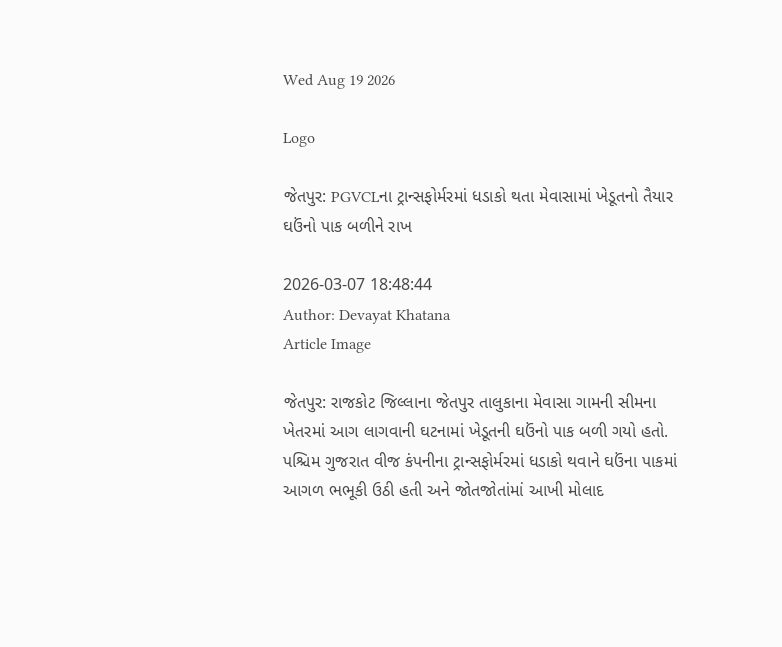Wed Aug 19 2026

Logo

જેતપુર: PGVCLના ટ્રાન્સફોર્મરમાં ધડાકો થતા મેવાસામાં ખેડૂતનો તૈયાર ઘઉંનો પાક બળીને રાખ

2026-03-07 18:48:44
Author: Devayat Khatana
Article Image

જેતપુર: રાજકોટ જિલ્લાના જેતપુર તાલુકાના મેવાસા ગામની સીમના ખેતરમાં આગ લાગવાની ઘટનામાં ખેડૂતની ઘઉંનો પાક બળી ગયો હતો. પશ્ચિમ ગુજરાત વીજ કંપનીના ટ્રાન્સફોર્મરમાં ધડાકો થવાને ઘઉંના પાકમાં આગળ ભભૂકી ઉઠી હતી અને જોતજોતાંમાં આખી મોલાદ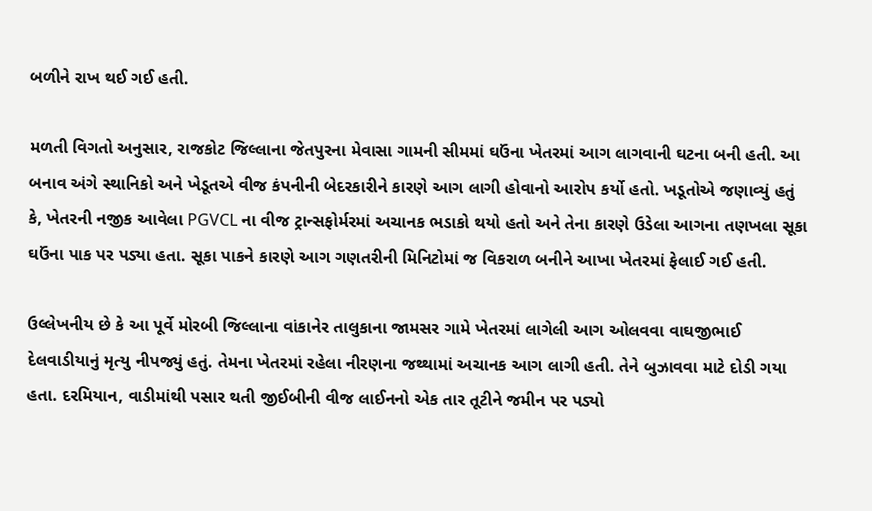બળીને રાખ થઈ ગઈ હતી.

મળતી વિગતો અનુસાર, રાજકોટ જિલ્લાના જેતપુરના મેવાસા ગામની સીમમાં ઘઉંના ખેતરમાં આગ લાગવાની ઘટના બની હતી. આ બનાવ અંગે સ્થાનિકો અને ખેડૂતએ વીજ કંપનીની બેદરકારીને કારણે આગ લાગી હોવાનો આરોપ કર્યો હતો. ખડૂતોએ જણાવ્યું હતું કે, ખેતરની નજીક આવેલા PGVCL ના વીજ ટ્રાન્સફોર્મરમાં અચાનક ભડાકો થયો હતો અને તેના કારણે ઉડેલા આગના તણખલા સૂકા ઘઉંના પાક પર પડ્યા હતા. સૂકા પાકને કારણે આગ ગણતરીની મિનિટોમાં જ વિકરાળ બનીને આખા ખેતરમાં ફેલાઈ ગઈ હતી.

ઉલ્લેખનીય છે કે આ પૂર્વે મોરબી જિલ્લાના વાંકાનેર તાલુકાના જામસર ગામે ખેતરમાં લાગેલી આગ ઓલવવા વાઘજીભાઈ દેલવાડીયાનું મૃત્યુ નીપજ્યું હતું. તેમના ખેતરમાં રહેલા નીરણના જથ્થામાં અચાનક આગ લાગી હતી. તેને બુઝાવવા માટે દોડી ગયા હતા. દરમિયાન, વાડીમાંથી પસાર થતી જીઈબીની વીજ લાઈનનો એક તાર તૂટીને જમીન પર પડ્યો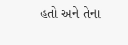હતો અને તેના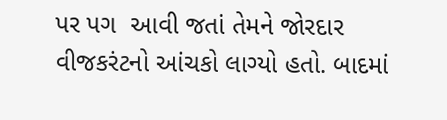પર પગ  આવી જતાં તેમને જોરદાર વીજકરંટનો આંચકો લાગ્યો હતો. બાદમાં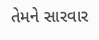તેમને સારવાર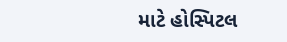માટે હોસ્પિટલ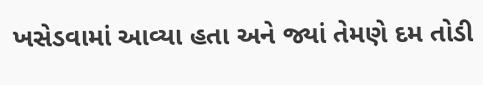ખસેડવામાં આવ્યા હતા અને જ્યાં તેમણે દમ તોડી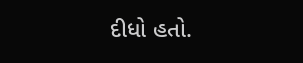દીધો હતો.